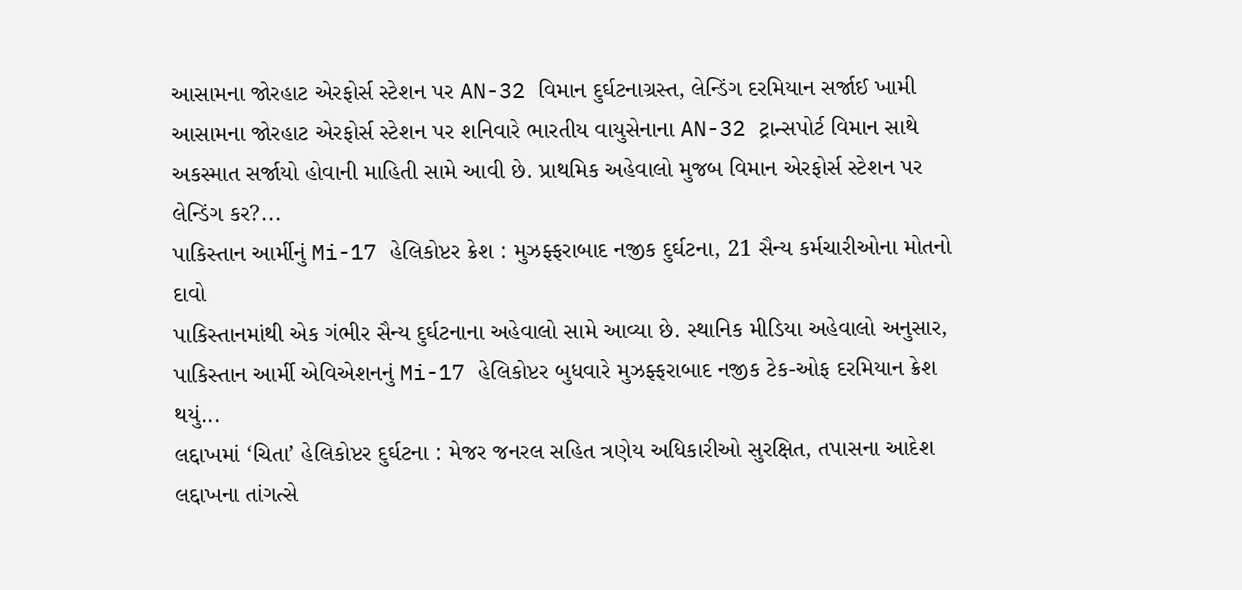આસામના જોરહાટ એરફોર્સ સ્ટેશન પર AN-32 વિમાન દુર્ઘટનાગ્રસ્ત, લેન્ડિંગ દરમિયાન સર્જાઈ ખામી
આસામના જોરહાટ એરફોર્સ સ્ટેશન પર શનિવારે ભારતીય વાયુસેનાના AN-32 ટ્રાન્સપોર્ટ વિમાન સાથે અકસ્માત સર્જાયો હોવાની માહિતી સામે આવી છે. પ્રાથમિક અહેવાલો મુજબ વિમાન એરફોર્સ સ્ટેશન પર લેન્ડિંગ કર?...
પાકિસ્તાન આર્મીનું Mi-17 હેલિકોપ્ટર ક્રેશ : મુઝફ્ફરાબાદ નજીક દુર્ઘટના, 21 સૈન્ય કર્મચારીઓના મોતનો દાવો
પાકિસ્તાનમાંથી એક ગંભીર સૈન્ય દુર્ઘટનાના અહેવાલો સામે આવ્યા છે. સ્થાનિક મીડિયા અહેવાલો અનુસાર, પાકિસ્તાન આર્મી એવિએશનનું Mi-17 હેલિકોપ્ટર બુધવારે મુઝફ્ફરાબાદ નજીક ટેક-ઓફ દરમિયાન ક્રેશ થયું...
લદ્દાખમાં ‘ચિતા’ હેલિકોપ્ટર દુર્ઘટના : મેજર જનરલ સહિત ત્રણેય અધિકારીઓ સુરક્ષિત, તપાસના આદેશ
લદ્દાખના તાંગત્સે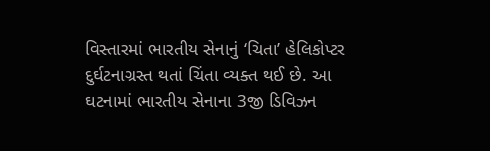વિસ્તારમાં ભારતીય સેનાનું ‘ચિતા’ હેલિકોપ્ટર દુર્ઘટનાગ્રસ્ત થતાં ચિંતા વ્યક્ત થઈ છે. આ ઘટનામાં ભારતીય સેનાના 3જી ડિવિઝન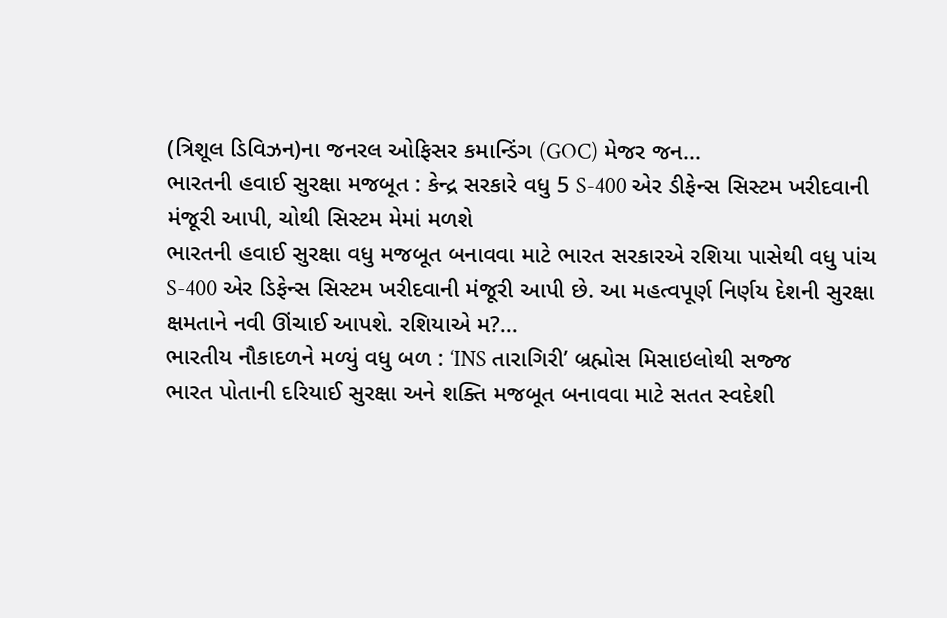(ત્રિશૂલ ડિવિઝન)ના જનરલ ઓફિસર કમાન્ડિંગ (GOC) મેજર જન...
ભારતની હવાઈ સુરક્ષા મજબૂત : કેન્દ્ર સરકારે વધુ 5 S-400 એર ડીફેન્સ સિસ્ટમ ખરીદવાની મંજૂરી આપી, ચોથી સિસ્ટમ મેમાં મળશે
ભારતની હવાઈ સુરક્ષા વધુ મજબૂત બનાવવા માટે ભારત સરકારએ રશિયા પાસેથી વધુ પાંચ S-400 એર ડિફેન્સ સિસ્ટમ ખરીદવાની મંજૂરી આપી છે. આ મહત્વપૂર્ણ નિર્ણય દેશની સુરક્ષા ક્ષમતાને નવી ઊંચાઈ આપશે. રશિયાએ મ?...
ભારતીય નૌકાદળને મળ્યું વધુ બળ : ‘INS તારાગિરી’ બ્રહ્મોસ મિસાઇલોથી સજ્જ
ભારત પોતાની દરિયાઈ સુરક્ષા અને શક્તિ મજબૂત બનાવવા માટે સતત સ્વદેશી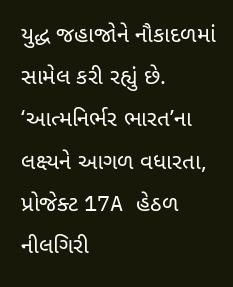યુદ્ધ જહાજોને નૌકાદળમાં સામેલ કરી રહ્યું છે. ‘આત્મનિર્ભર ભારત’ના લક્ષ્યને આગળ વધારતા, પ્રોજેક્ટ 17A હેઠળ નીલગિરી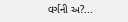વર્ગની અ?...